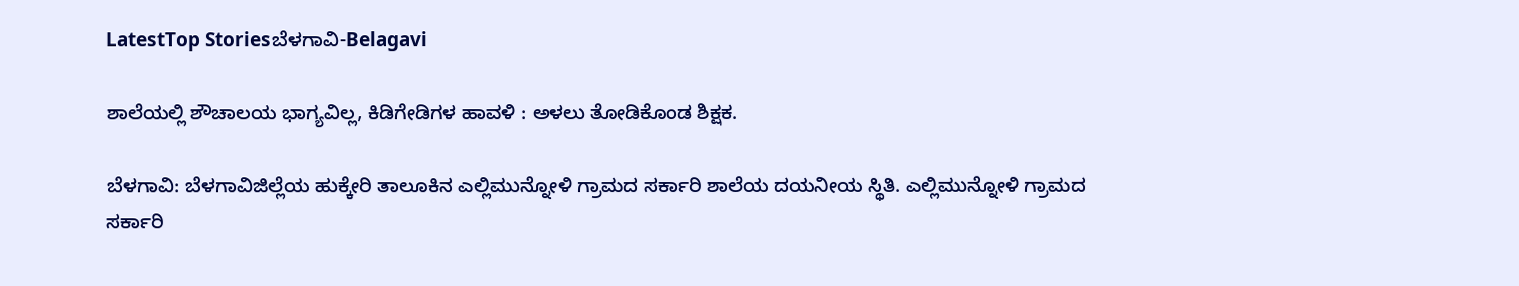LatestTop Storiesಬೆಳಗಾವಿ-Belagavi

ಶಾಲೆಯಲ್ಲಿ ಶೌಚಾಲಯ ಭಾಗ್ಯವಿಲ್ಲ, ಕಿಡಿಗೇಡಿಗಳ ಹಾವಳಿ : ಅಳಲು ತೋಡಿಕೊಂಡ ಶಿಕ್ಷಕ.

ಬೆಳಗಾವಿ: ಬೆಳಗಾವಿಜಿಲ್ಲೆಯ ಹುಕ್ಕೇರಿ ತಾಲೂಕಿನ ಎಲ್ಲಿಮುನ್ನೋಳಿ ಗ್ರಾಮದ ಸರ್ಕಾರಿ ಶಾಲೆಯ ದಯನೀಯ ಸ್ಥಿತಿ. ಎಲ್ಲಿಮುನ್ನೋಳಿ ಗ್ರಾಮದ ಸರ್ಕಾರಿ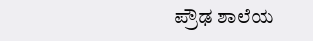ಪ್ರೌಢ ಶಾಲೆಯ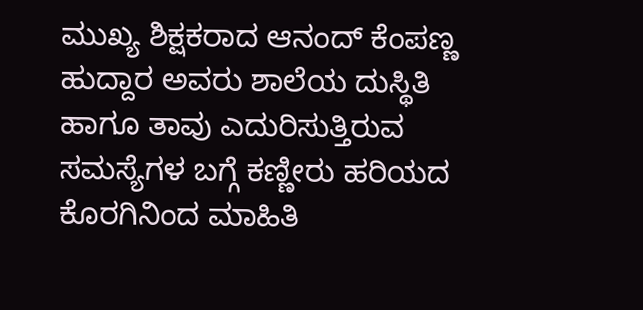ಮುಖ್ಯ ಶಿಕ್ಷಕರಾದ ಆನಂದ್ ಕೆಂಪಣ್ಣ ಹುದ್ದಾರ ಅವರು ಶಾಲೆಯ ದುಸ್ಥಿತಿ ಹಾಗೂ ತಾವು ಎದುರಿಸುತ್ತಿರುವ ಸಮಸ್ಯೆಗಳ ಬಗ್ಗೆ ಕಣ್ಣೀರು ಹರಿಯದ ಕೊರಗಿನಿಂದ ಮಾಹಿತಿ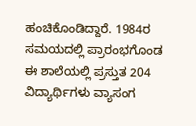ಹಂಚಿಕೊಂಡಿದ್ದಾರೆ. 1984ರ ಸಮಯದಲ್ಲಿ ಪ್ರಾರಂಭಗೊಂಡ ಈ ಶಾಲೆಯಲ್ಲಿ ಪ್ರಸ್ತುತ 204 ವಿದ್ಯಾರ್ಥಿಗಳು ವ್ಯಾಸಂಗ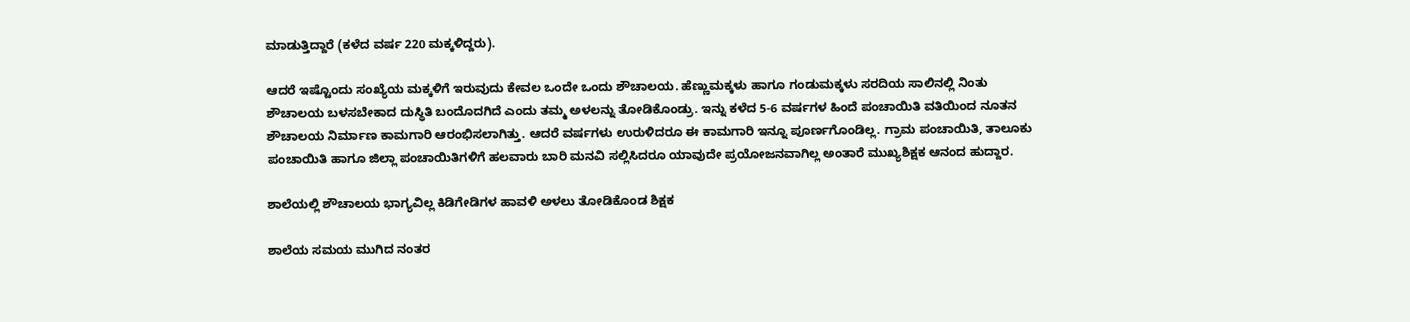ಮಾಡುತ್ತಿದ್ದಾರೆ (ಕಳೆದ ವರ್ಷ 220 ಮಕ್ಕಳಿದ್ದರು).

ಆದರೆ ಇಷ್ಟೊಂದು ಸಂಖ್ಯೆಯ ಮಕ್ಕಳಿಗೆ ಇರುವುದು ಕೇವಲ ಒಂದೇ ಒಂದು ಶೌಚಾಲಯ. ಹೆಣ್ಣುಮಕ್ಕಳು ಹಾಗೂ ಗಂಡುಮಕ್ಕಳು ಸರದಿಯ ಸಾಲಿನಲ್ಲಿ ನಿಂತು ಶೌಚಾಲಯ ಬಳಸಬೇಕಾದ ದುಸ್ಥಿತಿ ಬಂದೊದಗಿದೆ ಎಂದು ತಮ್ಮ ಅಳಲನ್ನು ತೋಡಿಕೊಂಡ್ರು. ಇನ್ನು ಕಳೆದ 5-6 ವರ್ಷಗಳ ಹಿಂದೆ ಪಂಚಾಯಿತಿ ವತಿಯಿಂದ ನೂತನ ಶೌಚಾಲಯ ನಿರ್ಮಾಣ ಕಾಮಗಾರಿ ಆರಂಭಿಸಲಾಗಿತ್ತು. ಆದರೆ ವರ್ಷಗಳು ಉರುಳಿದರೂ ಈ ಕಾಮಗಾರಿ ಇನ್ನೂ ಪೂರ್ಣಗೊಂಡಿಲ್ಲ. ಗ್ರಾಮ ಪಂಚಾಯಿತಿ, ತಾಲೂಕು ಪಂಚಾಯಿತಿ ಹಾಗೂ ಜಿಲ್ಲಾ ಪಂಚಾಯಿತಿಗಳಿಗೆ ಹಲವಾರು ಬಾರಿ ಮನವಿ ಸಲ್ಲಿಸಿದರೂ ಯಾವುದೇ ಪ್ರಯೋಜನವಾಗಿಲ್ಲ ಅಂತಾರೆ ಮುಖ್ಯಶಿಕ್ಷಕ ಆನಂದ ಹುದ್ದಾರ.

ಶಾಲೆಯಲ್ಲಿ ಶೌಚಾಲಯ ಭಾಗ್ಯವಿಲ್ಲ ಕಿಡಿಗೇಡಿಗಳ ಹಾವಳಿ ಅಳಲು ತೋಡಿಕೊಂಡ ಶಿಕ್ಷಕ

ಶಾಲೆಯ ಸಮಯ ಮುಗಿದ ನಂತರ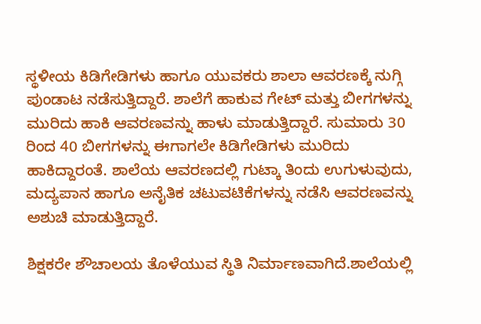ಸ್ಥಳೀಯ ಕಿಡಿಗೇಡಿಗಳು ಹಾಗೂ ಯುವಕರು ಶಾಲಾ ಆವರಣಕ್ಕೆ ನುಗ್ಗಿ ಪುಂಡಾಟ ನಡೆಸುತ್ತಿದ್ದಾರೆ. ಶಾಲೆಗೆ ಹಾಕುವ ಗೇಟ್ ಮತ್ತು ಬೀಗಗಳನ್ನು ಮುರಿದು ಹಾಕಿ ಆವರಣವನ್ನು ಹಾಳು ಮಾಡುತ್ತಿದ್ದಾರೆ. ಸುಮಾರು 30 ರಿಂದ 40 ಬೀಗಗಳನ್ನು ಈಗಾಗಲೇ ಕಿಡಿಗೇಡಿಗಳು ಮುರಿದು ಹಾಕಿದ್ದಾರಂತೆ. ಶಾಲೆಯ ಆವರಣದಲ್ಲಿ ಗುಟ್ಕಾ ತಿಂದು ಉಗುಳುವುದು, ಮದ್ಯಪಾನ ಹಾಗೂ ಅನೈತಿಕ ಚಟುವಟಿಕೆಗಳನ್ನು ನಡೆಸಿ ಆವರಣವನ್ನು ಅಶುಚಿ ಮಾಡುತ್ತಿದ್ದಾರೆ.

ಶಿಕ್ಷಕರೇ ಶೌಚಾಲಯ ತೊಳೆಯುವ ಸ್ಥಿತಿ ನಿರ್ಮಾಣವಾಗಿದೆ.ಶಾಲೆಯಲ್ಲಿ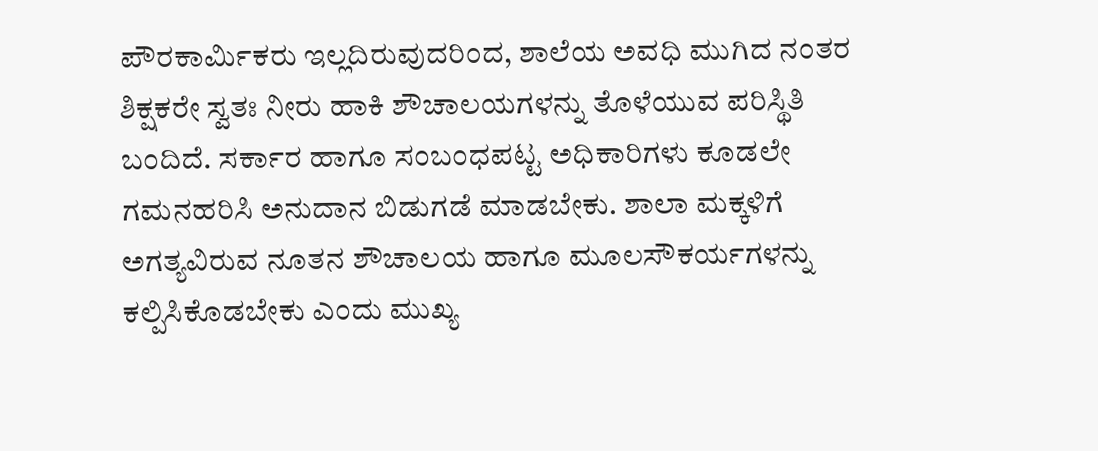ಪೌರಕಾರ್ಮಿಕರು ಇಲ್ಲದಿರುವುದರಿಂದ, ಶಾಲೆಯ ಅವಧಿ ಮುಗಿದ ನಂತರ ಶಿಕ್ಷಕರೇ ಸ್ವತಃ ನೀರು ಹಾಕಿ ಶೌಚಾಲಯಗಳನ್ನು ತೊಳೆಯುವ ಪರಿಸ್ಥಿತಿ ಬಂದಿದೆ. ಸರ್ಕಾರ ಹಾಗೂ ಸಂಬಂಧಪಟ್ಟ ಅಧಿಕಾರಿಗಳು ಕೂಡಲೇ ಗಮನಹರಿಸಿ ಅನುದಾನ ಬಿಡುಗಡೆ ಮಾಡಬೇಕು. ಶಾಲಾ ಮಕ್ಕಳಿಗೆ ಅಗತ್ಯವಿರುವ ನೂತನ ಶೌಚಾಲಯ ಹಾಗೂ ಮೂಲಸೌಕರ್ಯಗಳನ್ನು ಕಲ್ಪಿಸಿಕೊಡಬೇಕು ಎಂದು ಮುಖ್ಯ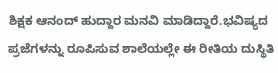ಶಿಕ್ಷಕ ಆನಂದ್ ಹುದ್ದಾರ ಮನವಿ ಮಾಡಿದ್ದಾರೆ.ಭವಿಷ್ಯದ ಪ್ರಜೆಗಳನ್ನು ರೂಪಿಸುವ ಶಾಲೆಯಲ್ಲೇ ಈ ರೀತಿಯ ದುಸ್ಥಿತಿ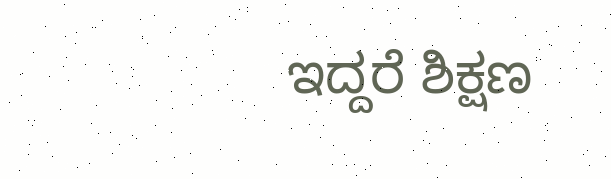ಇದ್ದರೆ ಶಿಕ್ಷಣ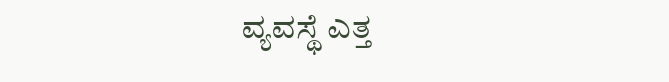ವ್ಯವಸ್ಥೆ ಎತ್ತ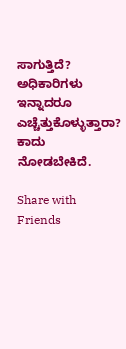ಸಾಗುತ್ತಿದೆ? ಅಧಿಕಾರಿಗಳು ಇನ್ನಾದರೂ ಎಚ್ಚೆತ್ತುಕೊಳ್ಳುತ್ತಾರಾ? ಕಾದು ನೋಡಬೇಕಿದೆ.

Share with Friends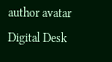author avatar
Digital Desk